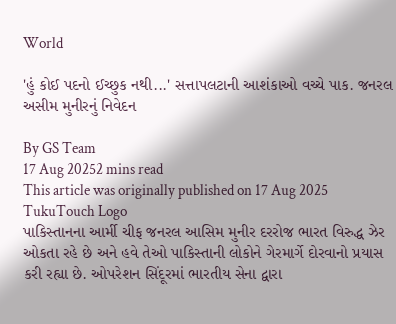World

'હું કોઈ પદનો ઈચ્છુક નથી...' સત્તાપલટાની આશંકાઓ વચ્ચે પાક. જનરલ અસીમ મુનીરનું નિવેદન

By GS Team
17 Aug 20252 mins read
This article was originally published on 17 Aug 2025
TukuTouch Logo
પાકિસ્તાનના આર્મી ચીફ જનરલ આસિમ મુનીર દરરોજ ભારત વિરુદ્ધ ઝેર ઓકતા રહે છે અને હવે તેઓ પાકિસ્તાની લોકોને ગેરમાર્ગે દોરવાનો પ્રયાસ કરી રહ્યા છે. ઓપરેશન સિંદૂરમાં ભારતીય સેના દ્વારા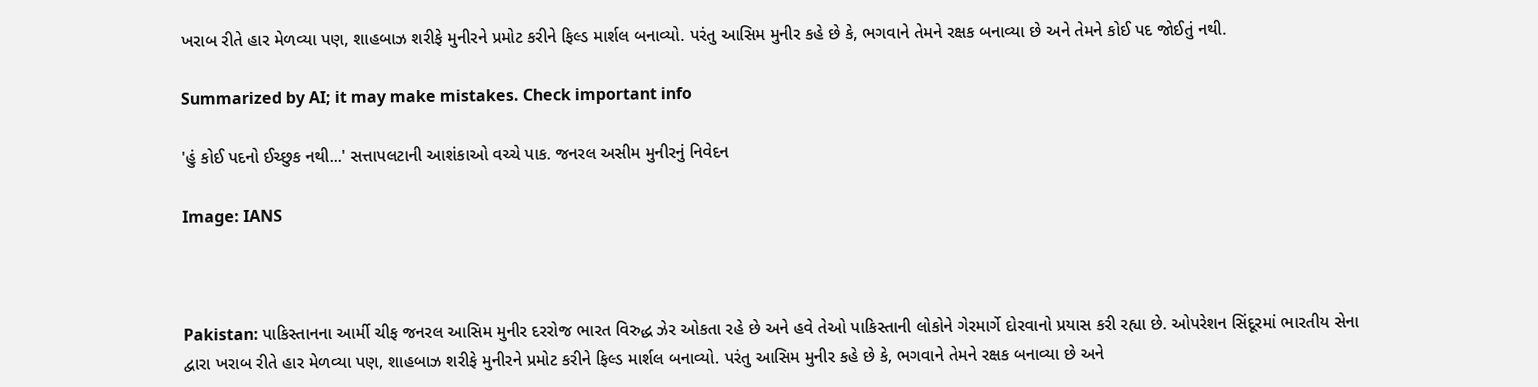ખરાબ રીતે હાર મેળવ્યા પણ, શાહબાઝ શરીફે મુનીરને પ્રમોટ કરીને ફિલ્ડ માર્શલ બનાવ્યો. પરંતુ આસિમ મુનીર કહે છે કે, ભગવાને તેમને રક્ષક બનાવ્યા છે અને તેમને કોઈ પદ જોઈતું નથી.

Summarized by AI; it may make mistakes. Check important info

'હું કોઈ પદનો ઈચ્છુક નથી...' સત્તાપલટાની આશંકાઓ વચ્ચે પાક. જનરલ અસીમ મુનીરનું નિવેદન

Image: IANS



Pakistan: પાકિસ્તાનના આર્મી ચીફ જનરલ આસિમ મુનીર દરરોજ ભારત વિરુદ્ધ ઝેર ઓકતા રહે છે અને હવે તેઓ પાકિસ્તાની લોકોને ગેરમાર્ગે દોરવાનો પ્રયાસ કરી રહ્યા છે. ઓપરેશન સિંદૂરમાં ભારતીય સેના દ્વારા ખરાબ રીતે હાર મેળવ્યા પણ, શાહબાઝ શરીફે મુનીરને પ્રમોટ કરીને ફિલ્ડ માર્શલ બનાવ્યો. પરંતુ આસિમ મુનીર કહે છે કે, ભગવાને તેમને રક્ષક બનાવ્યા છે અને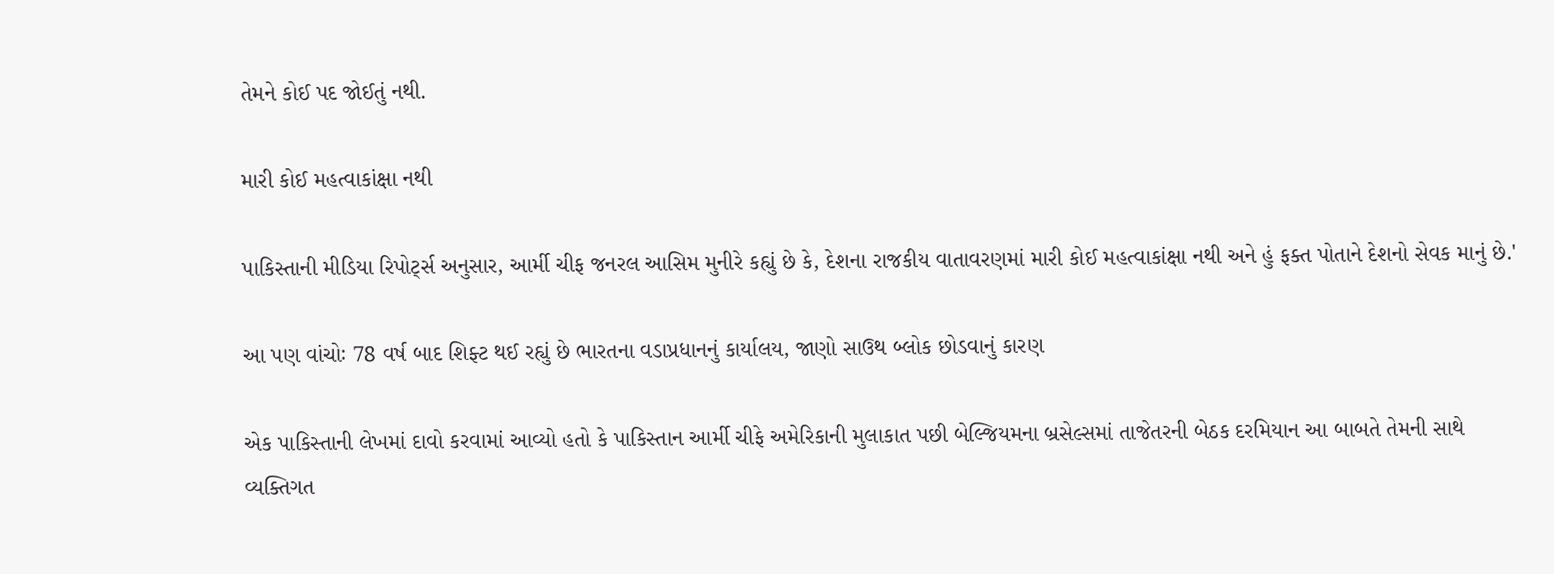તેમને કોઈ પદ જોઈતું નથી.

મારી કોઈ મહત્વાકાંક્ષા નથી

પાકિસ્તાની મીડિયા રિપોર્ટ્સ અનુસાર, આર્મી ચીફ જનરલ આસિમ મુનીરે કહ્યું છે કે, દેશના રાજકીય વાતાવરણમાં મારી કોઈ મહત્વાકાંક્ષા નથી અને હું ફક્ત પોતાને દેશનો સેવક માનું છે.'

આ પણ વાંચોઃ 78 વર્ષ બાદ શિફ્ટ થઈ રહ્યું છે ભારતના વડાપ્રધાનનું કાર્યાલય, જાણો સાઉથ બ્લોક છોડવાનું કારણ

એક પાકિસ્તાની લેખમાં દાવો કરવામાં આવ્યો હતો કે પાકિસ્તાન આર્મી ચીફે અમેરિકાની મુલાકાત પછી બેલ્જિયમના બ્રસેલ્સમાં તાજેતરની બેઠક દરમિયાન આ બાબતે તેમની સાથે વ્યક્તિગત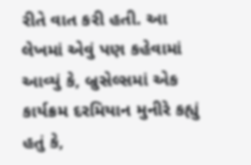રીતે વાત કરી હતી. આ લેખમાં એવું પણ કહેવામાં આવ્યું કે, બ્રુસેલ્સમાં એક કાર્યક્રમ દરમિયાન મુનીરે કહ્યું હતું કે,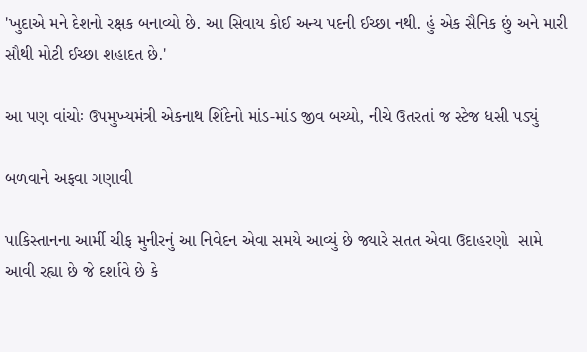'ખુદાએ મને દેશનો રક્ષક બનાવ્યો છે. આ સિવાય કોઈ અન્ય પદની ઈચ્છા નથી. હું એક સૈનિક છું અને મારી સૌથી મોટી ઈચ્છા શહાદત છે.'

આ પણ વાંચોઃ ઉપમુખ્યમંત્રી એકનાથ શિંદેનો માંડ-માંડ જીવ બચ્યો, નીચે ઉતરતાં જ સ્ટેજ ધસી પડ્યું

બળવાને અફવા ગણાવી

પાકિસ્તાનના આર્મી ચીફ મુનીરનું આ નિવેદન એવા સમયે આવ્યું છે જ્યારે સતત એવા ઉદાહરણો  સામે આવી રહ્યા છે જે દર્શાવે છે કે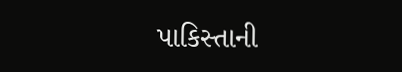પાકિસ્તાની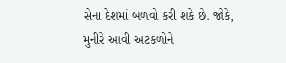સેના દેશમાં બળવો કરી શકે છે. જોકે, મુનીરે આવી અટકળોને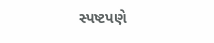સ્પષ્ટપણે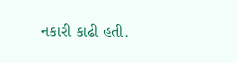નકારી કાઢી હતી.